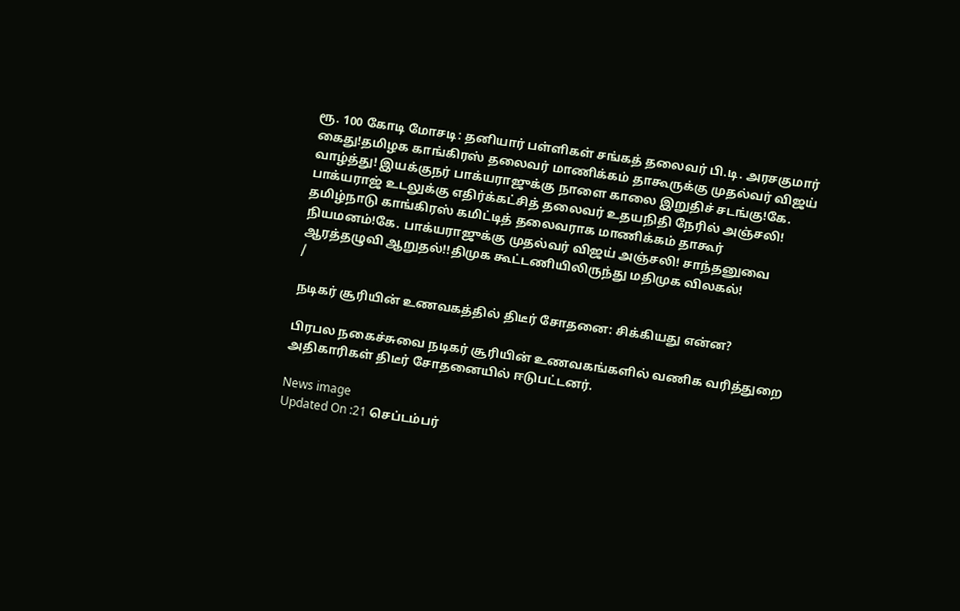ரூ. 100 கோடி மோசடி: தனியார் பள்ளிகள் சங்கத் தலைவர் பி.டி. அரசகுமார் கைது!தமிழக காங்கிரஸ் தலைவர் மாணிக்கம் தாகூருக்கு முதல்வர் விஜய் வாழ்த்து! இயக்குநர் பாக்யராஜுக்கு நாளை காலை இறுதிச் சடங்கு!கே. பாக்யராஜ் உடலுக்கு எதிர்க்கட்சித் தலைவர் உதயநிதி நேரில் அஞ்சலி! தமிழ்நாடு காங்கிரஸ் கமிட்டித் தலைவராக மாணிக்கம் தாகூர் நியமனம்!கே. பாக்யராஜுக்கு முதல்வர் விஜய் அஞ்சலி! சாந்தனுவை ஆரத்தழுவி ஆறுதல்!!திமுக கூட்டணியிலிருந்து மதிமுக விலகல்!
/

நடிகர் சூரியின் உணவகத்தில் திடீர் சோதனை: சிக்கியது என்ன?

பிரபல நகைச்சுவை நடிகர் சூரியின் உணவகங்களில் வணிக வரித்துறை அதிகாரிகள் திடீர் சோதனையில் ஈடுபட்டனர்.

News image
Updated On :21 செப்டம்பர்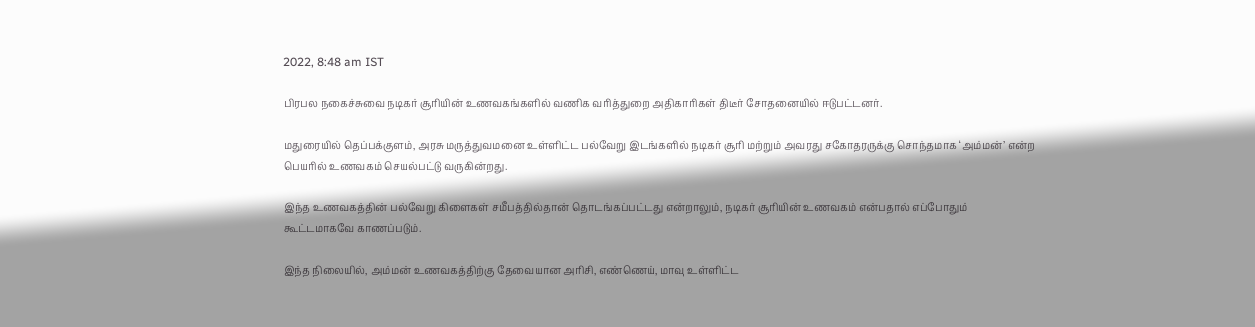2022, 8:48 am IST

பிரபல நகைச்சுவை நடிகர் சூரியின் உணவகங்களில் வணிக வரித்துறை அதிகாரிகள் திடீர் சோதனையில் ஈடுபட்டனர்.

மதுரையில் தெப்பக்குளம், அரசு மருத்துவமனை உள்ளிட்ட பல்வேறு இடங்களில் நடிகர் சூரி மற்றும் அவரது சகோதரருக்கு சொந்தமாக ‘அம்மன்’ என்ற பெயரில் உணவகம் செயல்பட்டு வருகின்றது.

இந்த உணவகத்தின் பல்வேறு கிளைகள் சமீபத்தில்தான் தொடங்கப்பட்டது என்றாலும், நடிகர் சூரியின் உணவகம் என்பதால் எப்போதும் கூட்டமாகவே காணப்படும்.

இந்த நிலையில், அம்மன் உணவகத்திற்கு தேவையான அரிசி, எண்ணெய், மாவு உள்ளிட்ட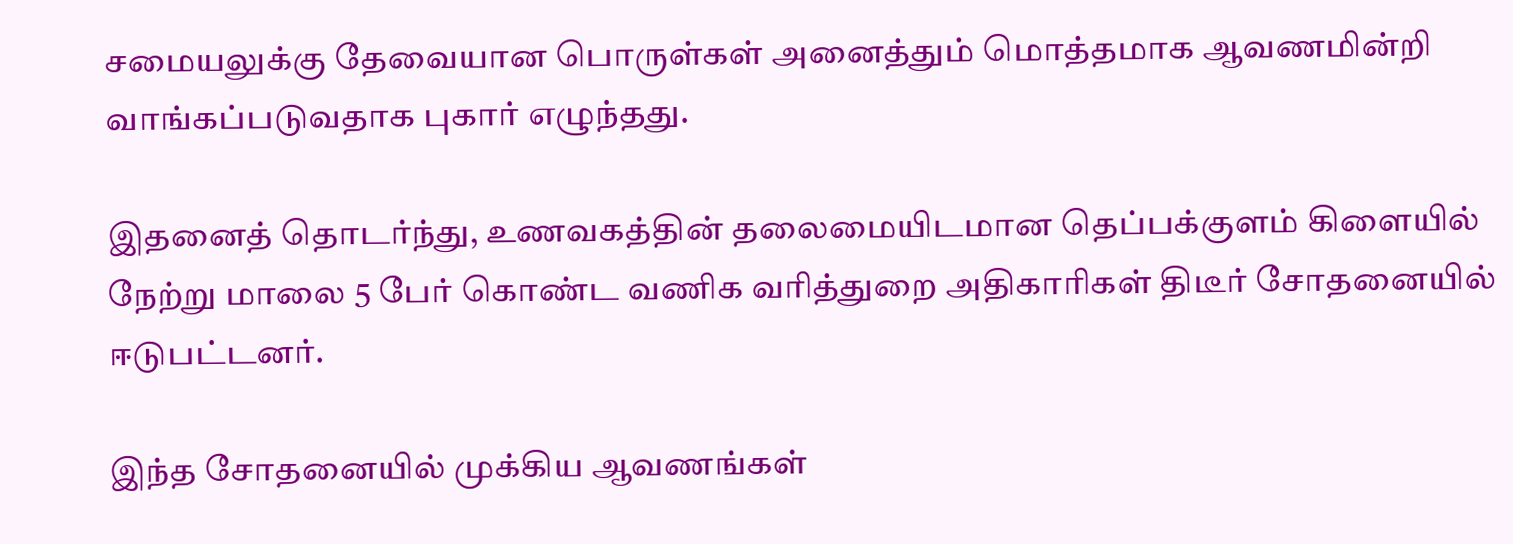சமையலுக்கு தேவையான பொருள்கள் அனைத்தும் மொத்தமாக ஆவணமின்றி வாங்கப்படுவதாக புகார் எழுந்தது.

இதனைத் தொடர்ந்து, உணவகத்தின் தலைமையிடமான தெப்பக்குளம் கிளையில் நேற்று மாலை 5 பேர் கொண்ட வணிக வரித்துறை அதிகாரிகள் திடீர் சோதனையில் ஈடுபட்டனர்.

இந்த சோதனையில் முக்கிய ஆவணங்கள்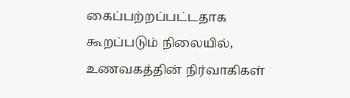கைப்பற்றப்பட்டதாக கூறப்படும் நிலையில், உணவகத்தின் நிர்வாகிகள்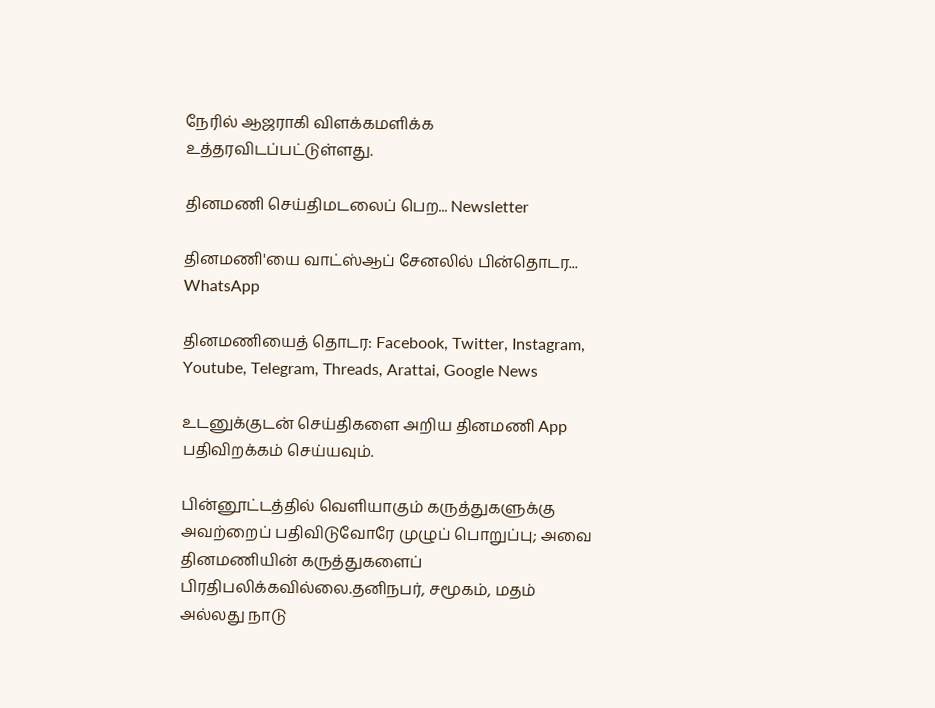நேரில் ஆஜராகி விளக்கமளிக்க உத்தரவிடப்பட்டுள்ளது.

தினமணி செய்திமடலைப் பெற... Newsletter

தினமணி'யை வாட்ஸ்ஆப் சேனலில் பின்தொடர... WhatsApp

தினமணியைத் தொடர: Facebook, Twitter, Instagram, Youtube, Telegram, Threads, Arattai, Google News

உடனுக்குடன் செய்திகளை அறிய தினமணி App பதிவிறக்கம் செய்யவும்.

பின்னூட்டத்தில் வெளியாகும் கருத்துகளுக்கு அவற்றைப் பதிவிடுவோரே முழுப் பொறுப்பு; அவை தினமணியின் கருத்துகளைப் பிரதிபலிக்கவில்லை.தனிநபர், சமூகம், மதம் அல்லது நாடு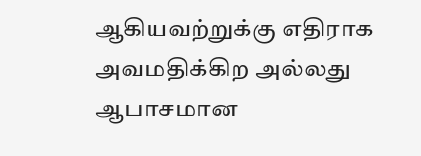ஆகியவற்றுக்கு எதிராக அவமதிக்கிற அல்லது ஆபாசமான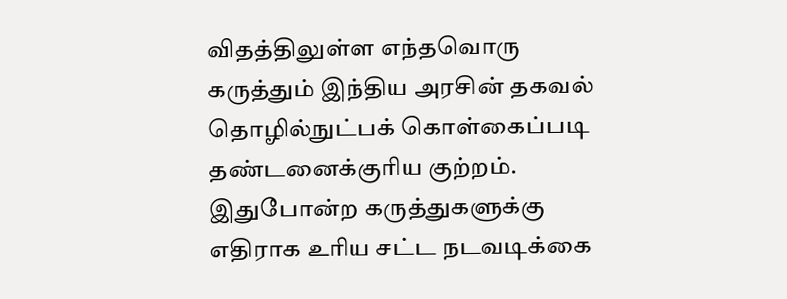விதத்திலுள்ள எந்தவொரு கருத்தும் இந்திய அரசின் தகவல் தொழில்நுட்பக் கொள்கைப்படி தண்டனைக்குரிய குற்றம். இதுபோன்ற கருத்துகளுக்கு எதிராக உரிய சட்ட நடவடிக்கை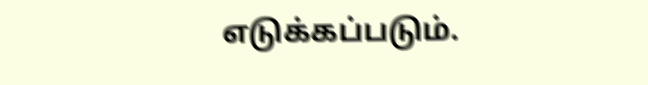எடுக்கப்படும்.